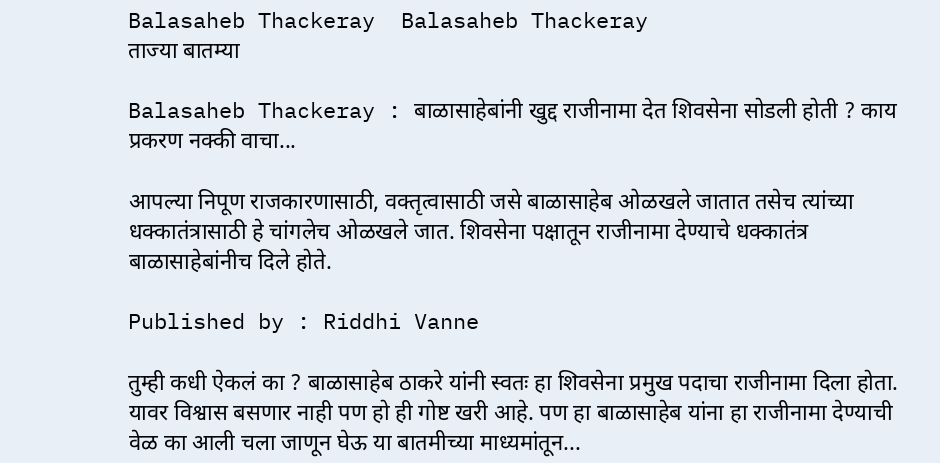Balasaheb Thackeray  Balasaheb Thackeray
ताज्या बातम्या

Balasaheb Thackeray : बाळासाहेबांनी खुद्द राजीनामा देत शिवसेना सोडली होती ? काय प्रकरण नक्की वाचा...

आपल्या निपूण राजकारणासाठी, वक्तृत्वासाठी जसे बाळासाहेब ओळखले जातात तसेच त्यांच्या धक्कातंत्रासाठी हे चांगलेच ओळखले जात. शिवसेना पक्षातून राजीनामा देण्याचे धक्कातंत्र बाळासाहेबांनीच दिले होते.

Published by : Riddhi Vanne

तुम्ही कधी ऐकलं का ? बाळासाहेब ठाकरे यांनी स्वतः हा शिवसेना प्रमुख पदाचा राजीनामा दिला होता. यावर विश्वास बसणार नाही पण हो ही गोष्ट खरी आहे. पण हा बाळासाहेब यांना हा राजीनामा देण्याची वेळ का आली चला जाणून घेऊ या बातमीच्या माध्यमांतून...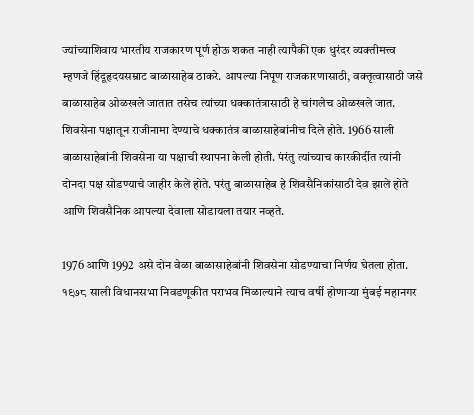ज्यांच्याशिवाय भारतीय राजकारण पूर्ण होऊ शकत नाही त्यापैकी एक धुरंदर व्यक्तीमत्त्व म्हणजे हिंदूहृदयसम्राट बाळासाहेब ठाकरे. आपल्या निपूण राजकारणासाठी, वक्तृत्वासाठी जसे बाळासाहेब ओळखले जातात तसेच त्यांच्या धक्कातंत्रासाठी हे चांगलेच ओळखले जात. शिवसेना पक्षातून राजीनामा देण्याचे धक्कातंत्र बाळासाहेबांनीच दिले होते. 1966 साली बाळासाहेबांनी शिवसेना या पक्षाची स्थापना केली होती. पंरंतु त्यांच्याच कारकीर्दीत त्यांनी दोनदा पक्ष सोडण्याचे जाहीर केले होते. परंतु बाळासाहेब हे शिवसैनिकांसाठी देव झाले होते आणि शिवसैनिक आपल्या देवाला सोडायला तयार नव्हते.

1976 आणि 1992 असे दोन वेळा बाळासाहेबांनी शिवसेना सोडण्याचा निर्णय घेतला होता. १९७८ साली विधानसभा निवडणूकीत पराभव मिळाल्याने त्याच वर्षी होणार्‍या मुंबई महानगर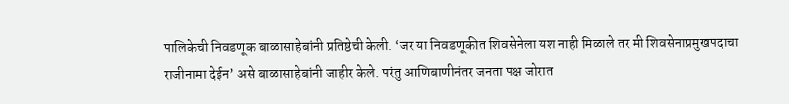पालिकेची निवडणूक बाळासाहेबांनी प्रतिष्ठेची केली. ‘जर या निवडणूकीत शिवसेनेला यश नाही मिळाले तर मी शिवसेनाप्रमुखपदाचा राजीनामा देईन’ असे बाळासाहेबांनी जाहीर केले. परंतु आणिबाणीनंतर जनता पक्ष जोरात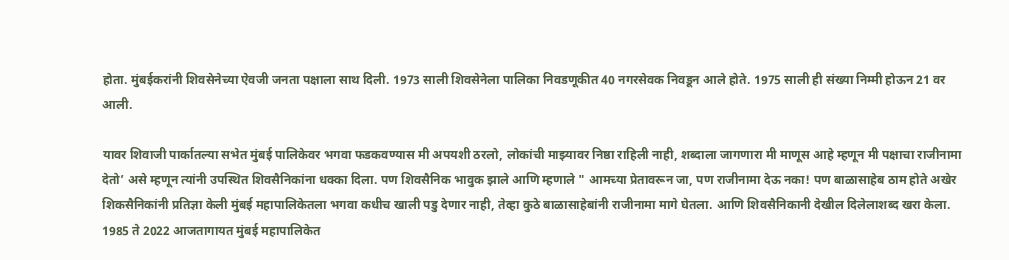होता. मुंबईकरांनी शिवसेनेच्या ऐवजी जनता पक्षाला साथ दिली. 1973 साली शिवसेनेला पालिका निवडणूकीत 40 नगरसेवक निवडून आले होते. 1975 साली ही संख्या निम्मी होऊन 21 वर आली.

यावर शिवाजी पार्कातल्या सभेत मुंबई पालिकेवर भगवा फडकवण्यास मी अपयशी ठरलो, लोकांची माझ्यावर निष्ठा राहिली नाही, शब्दाला जागणारा मी माणूस आहे म्हणून मी पक्षाचा राजीनामा देतो’ असे म्हणून त्यांनी उपस्थित शिवसैनिकांना धक्का दिला. पण शिवसैनिक भावुक झाले आणि म्हणाले " आमच्या प्रेतावरून जा, पण राजीनामा देऊ नका! पण बाळासाहेब ठाम होते अखेर शिकसैनिकांनी प्रतिज्ञा केली मुंबई महापालिकेतला भगवा कधीच खाली पडु देणार नाही, तेव्हा कुठे बाळासाहेबांनी राजीनामा मागे घेतला. आणि शिवसैनिकानी देखील दिलेलाशब्द खरा केला. 1985 ते 2022 आजतागायत मुंबई महापालिकेत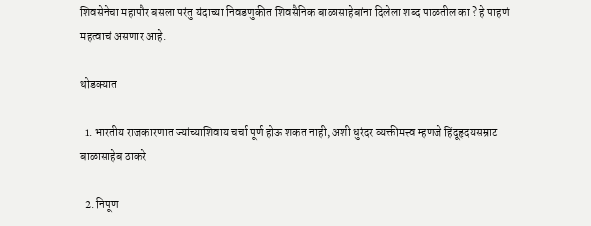शिवसेनेचा महापौर बसला परंतु यंदाच्या निवडणुकीत शिवसैनिक बाळासाहेबांना दिलेला शब्द पाळतील का ? हे पाहणं महत्वाचं असणार आहे.

थोडक्यात

  1. भारतीय राजकारणात ज्यांच्याशिवाय चर्चा पूर्ण होऊ शकत नाही, अशी धुरंदर व्यक्तीमत्त्व म्हणजे हिंदूहृदयसम्राट बाळासाहेब ठाकरे

  2. निपूण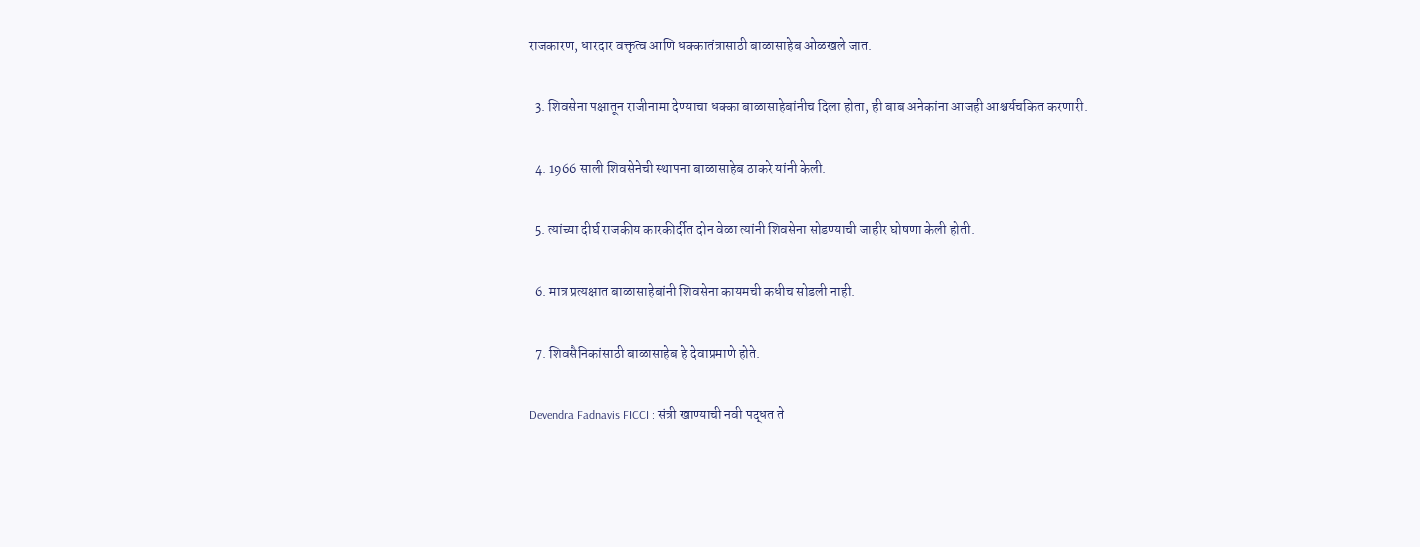राजकारण, धारदार वक्तृत्व आणि धक्कातंत्रासाठी बाळासाहेब ओळखले जात.

  3. शिवसेना पक्षातून राजीनामा देण्याचा धक्का बाळासाहेबांनीच दिला होता, ही बाब अनेकांना आजही आश्चर्यचकित करणारी.

  4. 1966 साली शिवसेनेची स्थापना बाळासाहेब ठाकरे यांनी केली.

  5. त्यांच्या दीर्घ राजकीय कारकीर्दीत दोन वेळा त्यांनी शिवसेना सोडण्याची जाहीर घोषणा केली होती.

  6. मात्र प्रत्यक्षात बाळासाहेबांनी शिवसेना कायमची कधीच सोडली नाही.

  7. शिवसैनिकांसाठी बाळासाहेब हे देवाप्रमाणे होते.

Devendra Fadnavis FICCI : संत्री खाण्याची नवी पद्धत ते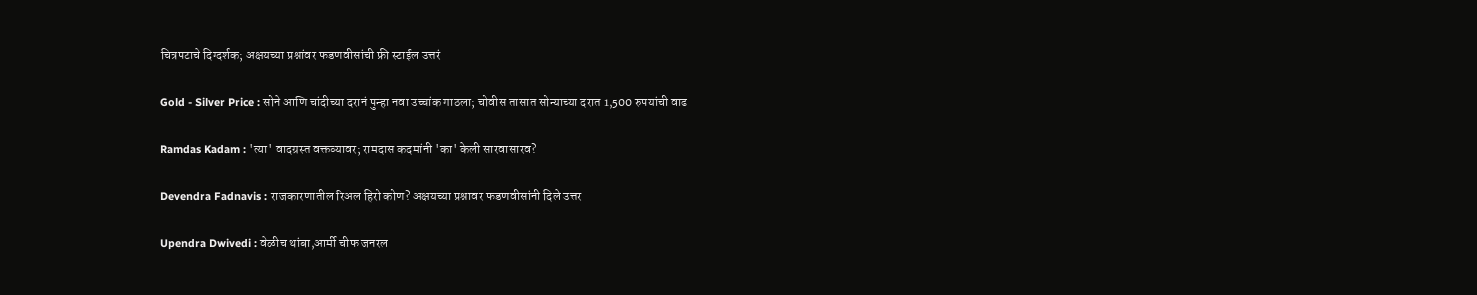चित्रपटाचे दिग्दर्शक; अक्षयच्या प्रश्नांवर फडणवीसांची फ्री स्टाईल उत्तरं

Gold - Silver Price : सोने आणि चांदीच्या दरानं पुन्हा नवा उच्चांक गाठला; चोवीस तासात सोन्याच्या दरात 1,500 रुपयांची वाढ

Ramdas Kadam : 'त्या' वादग्रस्त वक्तव्यावर; रामदास कदमांनी 'का' केली सारवासारव?

Devendra Fadnavis : राजकारणातील रिअल हिरो कोण? अक्षयच्या प्रश्नावर फडणवीसांनी दिले उत्तर

Upendra Dwivedi : वेळीच थांबा,आर्मी चीफ जनरल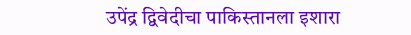उपेंद्र द्विवेदीचा पाकिस्तानला इशारा